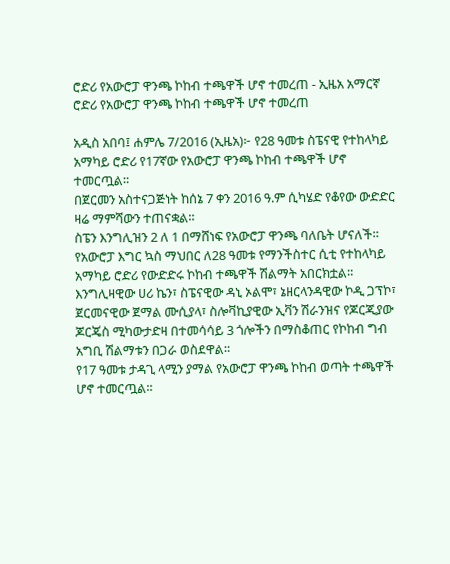ሮድሪ የአውሮፓ ዋንጫ ኮከብ ተጫዋች ሆኖ ተመረጠ - ኢዜአ አማርኛ
ሮድሪ የአውሮፓ ዋንጫ ኮከብ ተጫዋች ሆኖ ተመረጠ

አዲስ አበባ፤ ሐምሌ 7/2016 (ኢዜአ)፦ የ28 ዓመቱ ስፔናዊ የተከላካይ አማካይ ሮድሪ የ17ኛው የአውሮፓ ዋንጫ ኮከብ ተጫዋች ሆኖ ተመርጧል።
በጀርመን አስተናጋጅነት ከሰኔ 7 ቀን 2016 ዓ.ም ሲካሄድ የቆየው ውድድር ዛሬ ማምሻውን ተጠናቋል።
ስፔን እንግሊዝን 2 ለ 1 በማሸነፍ የአውሮፓ ዋንጫ ባለቤት ሆናለች።
የአውሮፓ እግር ኳስ ማህበር ለ28 ዓመቱ የማንችስተር ሲቲ የተከላካይ አማካይ ሮድሪ የውድድሩ ኮከብ ተጫዋች ሽልማት አበርክቷል።
እንግሊዛዊው ሀሪ ኬን፣ ስፔናዊው ዳኒ ኦልሞ፣ ኔዘርላንዳዊው ኮዲ ጋፕኮ፣ ጀርመናዊው ጀማል ሙሲያላ፣ ስሎቫኪያዊው ኢቫን ሽራንዝና የጆርጂያው ጆርጄስ ሚካውታድዛ በተመሳሳይ 3 ጎሎችን በማስቆጠር የኮከብ ግብ አግቢ ሽልማቱን በጋራ ወስደዋል።
የ17 ዓመቱ ታዳጊ ላሚን ያማል የአውሮፓ ዋንጫ ኮከብ ወጣት ተጫዋች ሆኖ ተመርጧል።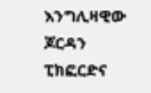እንግሊዛዊው ጆርዳን ፒክፎርድና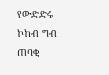የውድድሩ ኮከብ ግብ ጠባቂ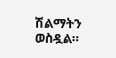ሽልማትን ወስዷል።